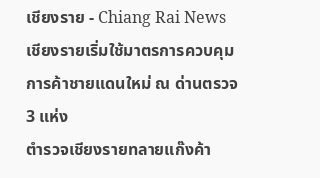เชียงราย - Chiang Rai News
เชียงรายเริ่มใช้มาตรการควบคุมการค้าชายแดนใหม่ ณ ด่านตรวจ 3 แห่ง
ตำรวจเชียงรายทลายแก๊งค้า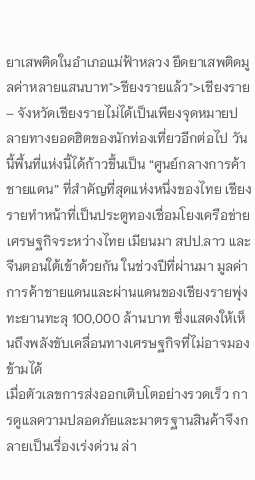ยาเสพติดในอำเภอแม่ฟ้าหลวง ยึดยาเสพติดมูลค่าหลายแสนบาท">ชียงรายแล้ว">เชียงราย – จังหวัดเชียงรายไม่ได้เป็นเพียงจุดหมายปลายทางยอดฮิตของนักท่องเที่ยวอีกต่อไป วันนี้พื้นที่แห่งนี้ได้ก้าวขึ้นเป็น “ศูนย์กลางการค้าชายแดน” ที่สำคัญที่สุดแห่งหนึ่งของไทย เชียงรายทำหน้าที่เป็นประตูทองเชื่อมโยงเครือข่ายเศรษฐกิจระหว่างไทย เมียนมา สปป.ลาว และจีนตอนใต้เข้าด้วยกัน ในช่วงปีที่ผ่านมา มูลค่าการค้าชายแดนและผ่านแดนของเชียงรายพุ่งทะยานทะลุ 100,000 ล้านบาท ซึ่งแสดงให้เห็นถึงพลังขับเคลื่อนทางเศรษฐกิจที่ไม่อาจมองข้ามได้
เมื่อตัวเลขการส่งออกเติบโตอย่างรวดเร็ว การดูแลความปลอดภัยและมาตรฐานสินค้าจึงกลายเป็นเรื่องเร่งด่วน ล่า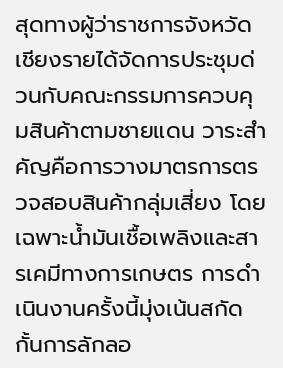สุดทางผู้ว่าราชการจังหวัดเชียงรายได้จัดการประชุมด่วนกับคณะกรรมการควบคุมสินค้าตามชายแดน วาระสำคัญคือการวางมาตรการตรวจสอบสินค้ากลุ่มเสี่ยง โดยเฉพาะน้ำมันเชื้อเพลิงและสารเคมีทางการเกษตร การดำเนินงานครั้งนี้มุ่งเน้นสกัดกั้นการลักลอ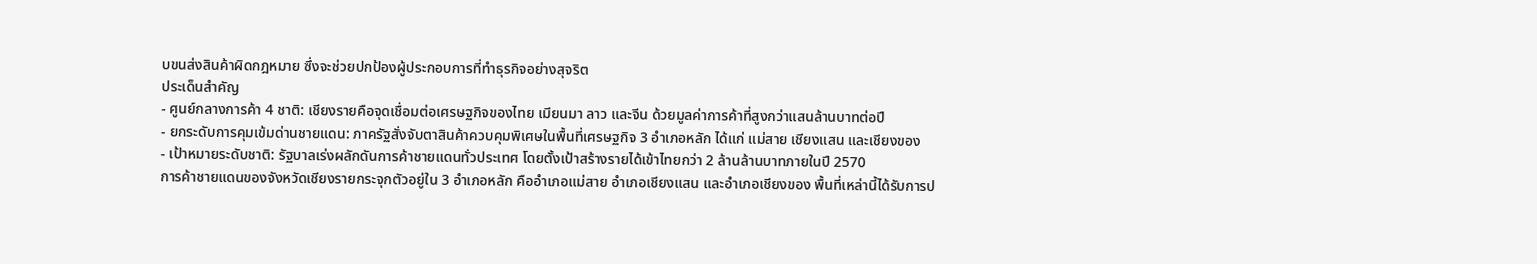บขนส่งสินค้าผิดกฎหมาย ซึ่งจะช่วยปกป้องผู้ประกอบการที่ทำธุรกิจอย่างสุจริต
ประเด็นสำคัญ
- ศูนย์กลางการค้า 4 ชาติ: เชียงรายคือจุดเชื่อมต่อเศรษฐกิจของไทย เมียนมา ลาว และจีน ด้วยมูลค่าการค้าที่สูงกว่าแสนล้านบาทต่อปี
- ยกระดับการคุมเข้มด่านชายแดน: ภาครัฐสั่งจับตาสินค้าควบคุมพิเศษในพื้นที่เศรษฐกิจ 3 อำเภอหลัก ได้แก่ แม่สาย เชียงแสน และเชียงของ
- เป้าหมายระดับชาติ: รัฐบาลเร่งผลักดันการค้าชายแดนทั่วประเทศ โดยตั้งเป้าสร้างรายได้เข้าไทยกว่า 2 ล้านล้านบาทภายในปี 2570
การค้าชายแดนของจังหวัดเชียงรายกระจุกตัวอยู่ใน 3 อำเภอหลัก คืออำเภอแม่สาย อำเภอเชียงแสน และอำเภอเชียงของ พื้นที่เหล่านี้ได้รับการป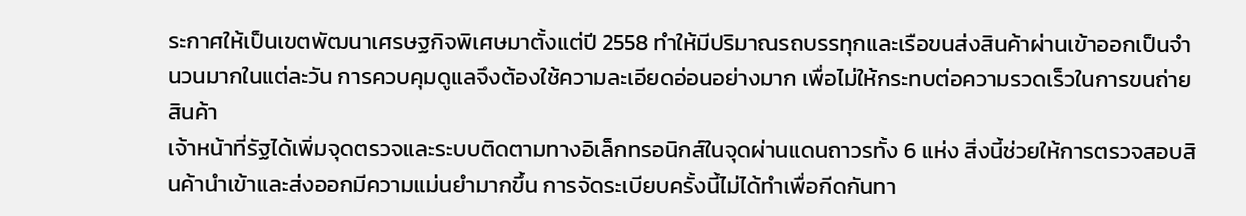ระกาศให้เป็นเขตพัฒนาเศรษฐกิจพิเศษมาตั้งแต่ปี 2558 ทำให้มีปริมาณรถบรรทุกและเรือขนส่งสินค้าผ่านเข้าออกเป็นจำนวนมากในแต่ละวัน การควบคุมดูแลจึงต้องใช้ความละเอียดอ่อนอย่างมาก เพื่อไม่ให้กระทบต่อความรวดเร็วในการขนถ่ายสินค้า
เจ้าหน้าที่รัฐได้เพิ่มจุดตรวจและระบบติดตามทางอิเล็กทรอนิกส์ในจุดผ่านแดนถาวรทั้ง 6 แห่ง สิ่งนี้ช่วยให้การตรวจสอบสินค้านำเข้าและส่งออกมีความแม่นยำมากขึ้น การจัดระเบียบครั้งนี้ไม่ได้ทำเพื่อกีดกันทา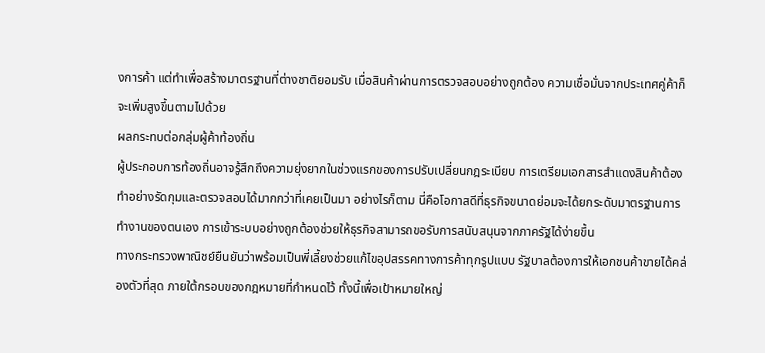งการค้า แต่ทำเพื่อสร้างมาตรฐานที่ต่างชาติยอมรับ เมื่อสินค้าผ่านการตรวจสอบอย่างถูกต้อง ความเชื่อมั่นจากประเทศคู่ค้าก็จะเพิ่มสูงขึ้นตามไปด้วย
ผลกระทบต่อกลุ่มผู้ค้าท้องถิ่น
ผู้ประกอบการท้องถิ่นอาจรู้สึกถึงความยุ่งยากในช่วงแรกของการปรับเปลี่ยนกฎระเบียบ การเตรียมเอกสารสำแดงสินค้าต้องทำอย่างรัดกุมและตรวจสอบได้มากกว่าที่เคยเป็นมา อย่างไรก็ตาม นี่คือโอกาสดีที่ธุรกิจขนาดย่อมจะได้ยกระดับมาตรฐานการทำงานของตนเอง การเข้าระบบอย่างถูกต้องช่วยให้ธุรกิจสามารถขอรับการสนับสนุนจากภาครัฐได้ง่ายขึ้น
ทางกระทรวงพาณิชย์ยืนยันว่าพร้อมเป็นพี่เลี้ยงช่วยแก้ไขอุปสรรคทางการค้าทุกรูปแบบ รัฐบาลต้องการให้เอกชนค้าขายได้คล่องตัวที่สุด ภายใต้กรอบของกฎหมายที่กำหนดไว้ ทั้งนี้เพื่อเป้าหมายใหญ่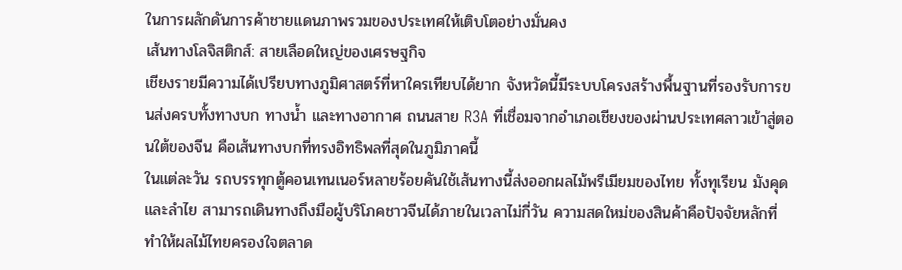ในการผลักดันการค้าชายแดนภาพรวมของประเทศให้เติบโตอย่างมั่นคง
เส้นทางโลจิสติกส์: สายเลือดใหญ่ของเศรษฐกิจ
เชียงรายมีความได้เปรียบทางภูมิศาสตร์ที่หาใครเทียบได้ยาก จังหวัดนี้มีระบบโครงสร้างพื้นฐานที่รองรับการขนส่งครบทั้งทางบก ทางน้ำ และทางอากาศ ถนนสาย R3A ที่เชื่อมจากอำเภอเชียงของผ่านประเทศลาวเข้าสู่ตอนใต้ของจีน คือเส้นทางบกที่ทรงอิทธิพลที่สุดในภูมิภาคนี้
ในแต่ละวัน รถบรรทุกตู้คอนเทนเนอร์หลายร้อยคันใช้เส้นทางนี้ส่งออกผลไม้พรีเมียมของไทย ทั้งทุเรียน มังคุด และลำไย สามารถเดินทางถึงมือผู้บริโภคชาวจีนได้ภายในเวลาไม่กี่วัน ความสดใหม่ของสินค้าคือปัจจัยหลักที่ทำให้ผลไม้ไทยครองใจตลาด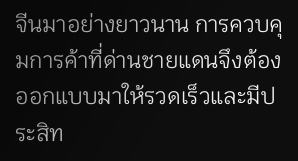จีนมาอย่างยาวนาน การควบคุมการค้าที่ด่านชายแดนจึงต้องออกแบบมาให้รวดเร็วและมีประสิท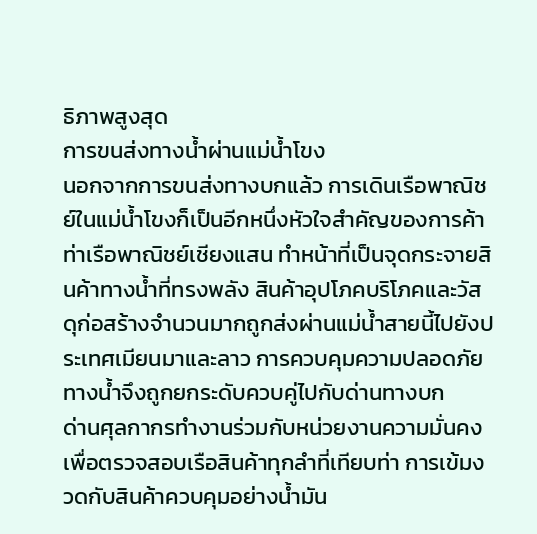ธิภาพสูงสุด
การขนส่งทางน้ำผ่านแม่น้ำโขง
นอกจากการขนส่งทางบกแล้ว การเดินเรือพาณิชย์ในแม่น้ำโขงก็เป็นอีกหนึ่งหัวใจสำคัญของการค้า ท่าเรือพาณิชย์เชียงแสน ทำหน้าที่เป็นจุดกระจายสินค้าทางน้ำที่ทรงพลัง สินค้าอุปโภคบริโภคและวัสดุก่อสร้างจำนวนมากถูกส่งผ่านแม่น้ำสายนี้ไปยังประเทศเมียนมาและลาว การควบคุมความปลอดภัยทางน้ำจึงถูกยกระดับควบคู่ไปกับด่านทางบก
ด่านศุลกากรทำงานร่วมกับหน่วยงานความมั่นคง เพื่อตรวจสอบเรือสินค้าทุกลำที่เทียบท่า การเข้มงวดกับสินค้าควบคุมอย่างน้ำมัน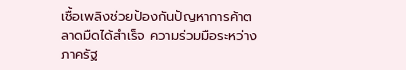เชื้อเพลิงช่วยป้องกันปัญหาการค้าตลาดมืดได้สำเร็จ ความร่วมมือระหว่างภาครัฐ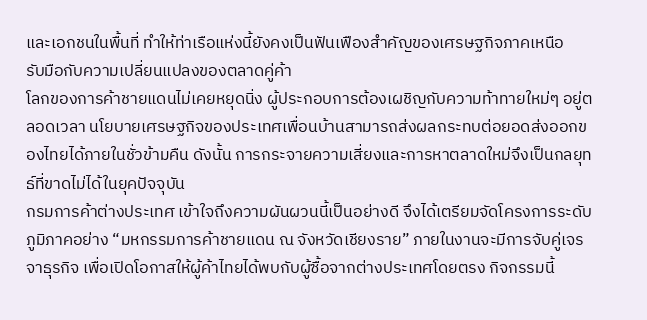และเอกชนในพื้นที่ ทำให้ท่าเรือแห่งนี้ยังคงเป็นฟันเฟืองสำคัญของเศรษฐกิจภาคเหนือ
รับมือกับความเปลี่ยนแปลงของตลาดคู่ค้า
โลกของการค้าชายแดนไม่เคยหยุดนิ่ง ผู้ประกอบการต้องเผชิญกับความท้าทายใหม่ๆ อยู่ตลอดเวลา นโยบายเศรษฐกิจของประเทศเพื่อนบ้านสามารถส่งผลกระทบต่อยอดส่งออกของไทยได้ภายในชั่วข้ามคืน ดังนั้น การกระจายความเสี่ยงและการหาตลาดใหม่จึงเป็นกลยุทธ์ที่ขาดไม่ได้ในยุคปัจจุบัน
กรมการค้าต่างประเทศ เข้าใจถึงความผันผวนนี้เป็นอย่างดี จึงได้เตรียมจัดโครงการระดับภูมิภาคอย่าง “มหกรรมการค้าชายแดน ณ จังหวัดเชียงราย” ภายในงานจะมีการจับคู่เจรจาธุรกิจ เพื่อเปิดโอกาสให้ผู้ค้าไทยได้พบกับผู้ซื้อจากต่างประเทศโดยตรง กิจกรรมนี้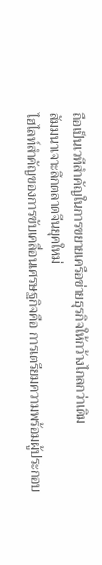ถือเป็นเวทีสำคัญในการขยายเครือข่ายธุรกิจให้กว้างไกลกว่าเดิม
สัมมนาเจาะลึกตลาดจีนยุคใหม่
ไฮไลท์สำคัญของการขับเคลื่อนเศรษฐกิจคือ การเตรียมความพร้อมผู้ประกอบ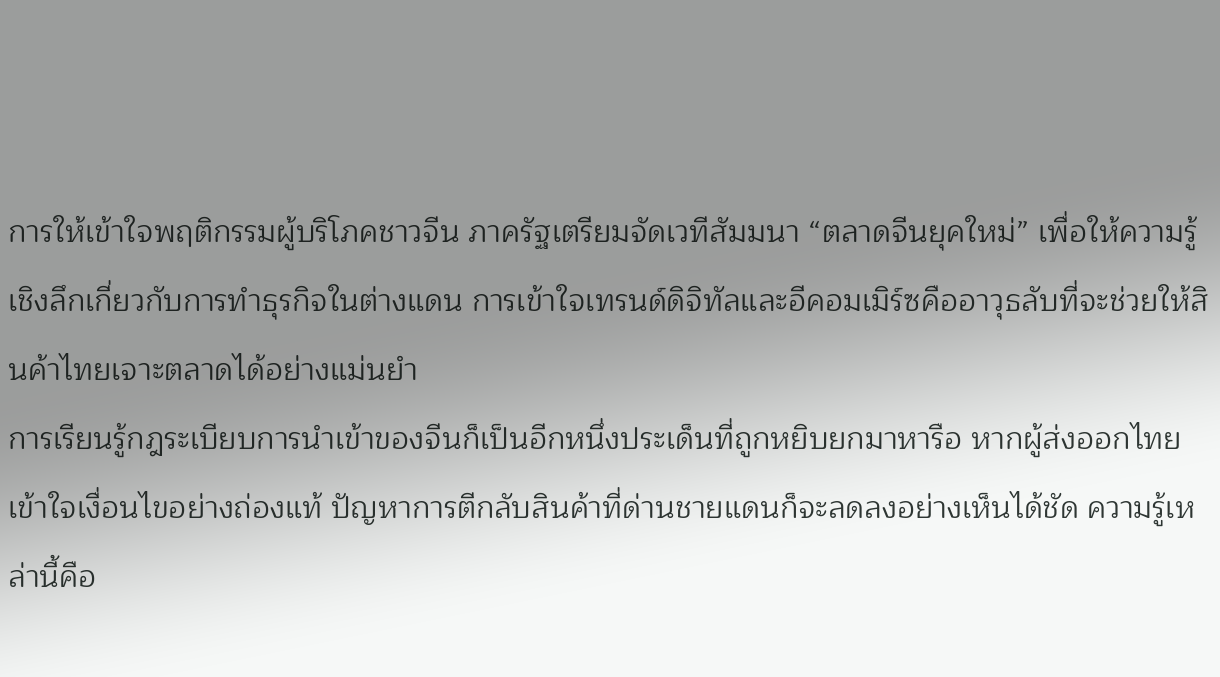การให้เข้าใจพฤติกรรมผู้บริโภคชาวจีน ภาครัฐเตรียมจัดเวทีสัมมนา “ตลาดจีนยุคใหม่” เพื่อให้ความรู้เชิงลึกเกี่ยวกับการทำธุรกิจในต่างแดน การเข้าใจเทรนด์ดิจิทัลและอีคอมเมิร์ซคืออาวุธลับที่จะช่วยให้สินค้าไทยเจาะตลาดได้อย่างแม่นยำ
การเรียนรู้กฎระเบียบการนำเข้าของจีนก็เป็นอีกหนึ่งประเด็นที่ถูกหยิบยกมาหารือ หากผู้ส่งออกไทยเข้าใจเงื่อนไขอย่างถ่องแท้ ปัญหาการตีกลับสินค้าที่ด่านชายแดนก็จะลดลงอย่างเห็นได้ชัด ความรู้เหล่านี้คือ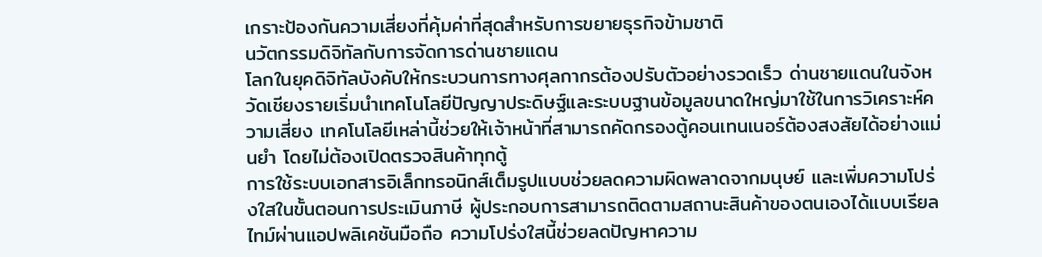เกราะป้องกันความเสี่ยงที่คุ้มค่าที่สุดสำหรับการขยายธุรกิจข้ามชาติ
นวัตกรรมดิจิทัลกับการจัดการด่านชายแดน
โลกในยุคดิจิทัลบังคับให้กระบวนการทางศุลกากรต้องปรับตัวอย่างรวดเร็ว ด่านชายแดนในจังหวัดเชียงรายเริ่มนำเทคโนโลยีปัญญาประดิษฐ์และระบบฐานข้อมูลขนาดใหญ่มาใช้ในการวิเคราะห์ความเสี่ยง เทคโนโลยีเหล่านี้ช่วยให้เจ้าหน้าที่สามารถคัดกรองตู้คอนเทนเนอร์ต้องสงสัยได้อย่างแม่นยำ โดยไม่ต้องเปิดตรวจสินค้าทุกตู้
การใช้ระบบเอกสารอิเล็กทรอนิกส์เต็มรูปแบบช่วยลดความผิดพลาดจากมนุษย์ และเพิ่มความโปร่งใสในขั้นตอนการประเมินภาษี ผู้ประกอบการสามารถติดตามสถานะสินค้าของตนเองได้แบบเรียลไทม์ผ่านแอปพลิเคชันมือถือ ความโปร่งใสนี้ช่วยลดปัญหาความ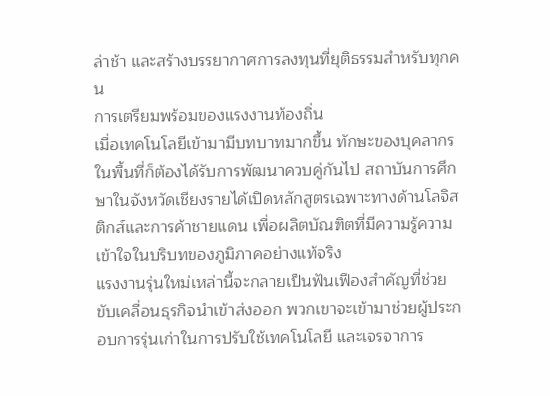ล่าช้า และสร้างบรรยากาศการลงทุนที่ยุติธรรมสำหรับทุกคน
การเตรียมพร้อมของแรงงานท้องถิ่น
เมื่อเทคโนโลยีเข้ามามีบทบาทมากขึ้น ทักษะของบุคลากรในพื้นที่ก็ต้องได้รับการพัฒนาควบคู่กันไป สถาบันการศึกษาในจังหวัดเชียงรายได้เปิดหลักสูตรเฉพาะทางด้านโลจิสติกส์และการค้าชายแดน เพื่อผลิตบัณฑิตที่มีความรู้ความเข้าใจในบริบทของภูมิภาคอย่างแท้จริง
แรงงานรุ่นใหม่เหล่านี้จะกลายเป็นฟันเฟืองสำคัญที่ช่วยขับเคลื่อนธุรกิจนำเข้าส่งออก พวกเขาจะเข้ามาช่วยผู้ประกอบการรุ่นเก่าในการปรับใช้เทคโนโลยี และเจรจาการ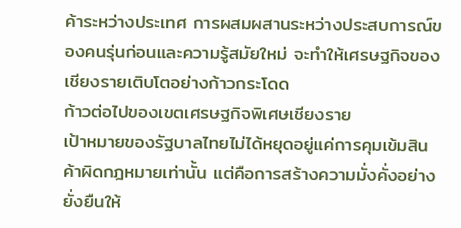ค้าระหว่างประเทศ การผสมผสานระหว่างประสบการณ์ของคนรุ่นก่อนและความรู้สมัยใหม่ จะทำให้เศรษฐกิจของเชียงรายเติบโตอย่างก้าวกระโดด
ก้าวต่อไปของเขตเศรษฐกิจพิเศษเชียงราย
เป้าหมายของรัฐบาลไทยไม่ได้หยุดอยู่แค่การคุมเข้มสินค้าผิดกฎหมายเท่านั้น แต่คือการสร้างความมั่งคั่งอย่างยั่งยืนให้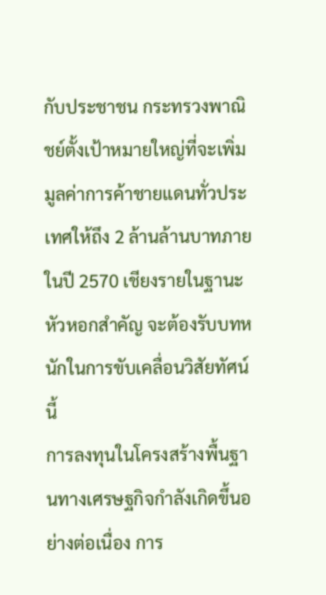กับประชาชน กระทรวงพาณิชย์ตั้งเป้าหมายใหญ่ที่จะเพิ่มมูลค่าการค้าชายแดนทั่วประเทศให้ถึง 2 ล้านล้านบาทภายในปี 2570 เชียงรายในฐานะหัวหอกสำคัญ จะต้องรับบทหนักในการขับเคลื่อนวิสัยทัศน์นี้
การลงทุนในโครงสร้างพื้นฐานทางเศรษฐกิจกำลังเกิดขึ้นอย่างต่อเนื่อง การ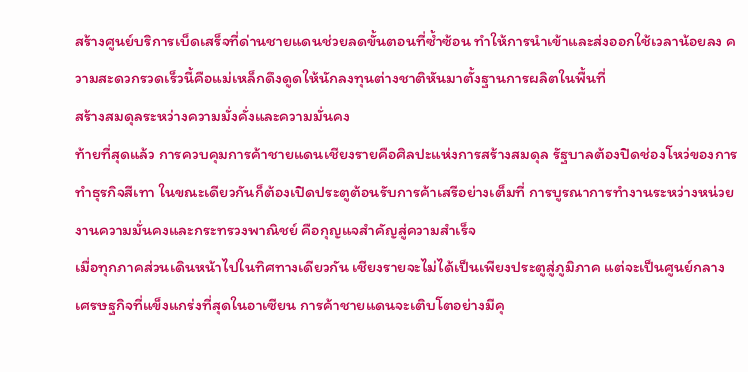สร้างศูนย์บริการเบ็ดเสร็จที่ด่านชายแดนช่วยลดขั้นตอนที่ซ้ำซ้อน ทำให้การนำเข้าและส่งออกใช้เวลาน้อยลง ความสะดวกรวดเร็วนี้คือแม่เหล็กดึงดูดให้นักลงทุนต่างชาติหันมาตั้งฐานการผลิตในพื้นที่
สร้างสมดุลระหว่างความมั่งคั่งและความมั่นคง
ท้ายที่สุดแล้ว การควบคุมการค้าชายแดนเชียงรายคือศิลปะแห่งการสร้างสมดุล รัฐบาลต้องปิดช่องโหว่ของการทำธุรกิจสีเทา ในขณะเดียวกันก็ต้องเปิดประตูต้อนรับการค้าเสรีอย่างเต็มที่ การบูรณาการทำงานระหว่างหน่วยงานความมั่นคงและกระทรวงพาณิชย์ คือกุญแจสำคัญสู่ความสำเร็จ
เมื่อทุกภาคส่วนเดินหน้าไปในทิศทางเดียวกัน เชียงรายจะไม่ได้เป็นเพียงประตูสู่ภูมิภาค แต่จะเป็นศูนย์กลางเศรษฐกิจที่แข็งแกร่งที่สุดในอาเซียน การค้าชายแดนจะเติบโตอย่างมีคุ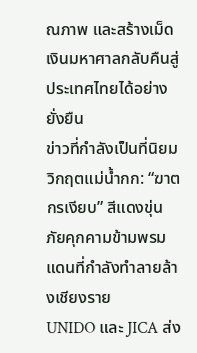ณภาพ และสร้างเม็ดเงินมหาศาลกลับคืนสู่ประเทศไทยได้อย่างยั่งยืน
ข่าวที่กำลังเป็นที่นิยม
วิกฤตแม่น้ำกก: “ฆาตกรเงียบ” สีแดงขุ่น ภัยคุกคามข้ามพรมแดนที่กำลังทำลายล้างเชียงราย
UNIDO และ JICA ส่ง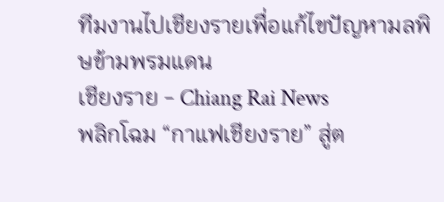ทีมงานไปเชียงรายเพื่อแก้ไขปัญหามลพิษข้ามพรมแดน
เชียงราย - Chiang Rai News
พลิกโฉม “กาแฟเชียงราย” สู่ต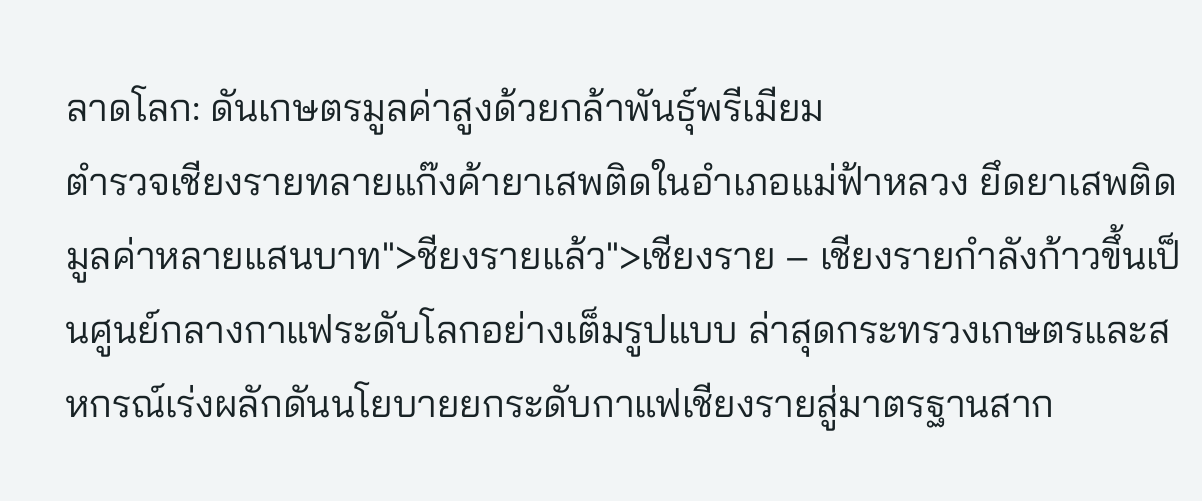ลาดโลก: ดันเกษตรมูลค่าสูงด้วยกล้าพันธุ์พรีเมียม
ตำรวจเชียงรายทลายแก๊งค้ายาเสพติดในอำเภอแม่ฟ้าหลวง ยึดยาเสพติดมูลค่าหลายแสนบาท">ชียงรายแล้ว">เชียงราย – เชียงรายกำลังก้าวขึ้นเป็นศูนย์กลางกาแฟระดับโลกอย่างเต็มรูปแบบ ล่าสุดกระทรวงเกษตรและสหกรณ์เร่งผลักดันนโยบายยกระดับกาแฟเชียงรายสู่มาตรฐานสาก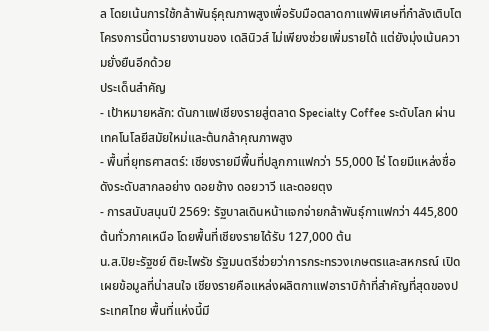ล โดยเน้นการใช้กล้าพันธุ์คุณภาพสูงเพื่อรับมือตลาดกาแฟพิเศษที่กำลังเติบโต โครงการนี้ตามรายงานของ เดลินิวส์ ไม่เพียงช่วยเพิ่มรายได้ แต่ยังมุ่งเน้นความยั่งยืนอีกด้วย
ประเด็นสำคัญ
- เป้าหมายหลัก: ดันกาแฟเชียงรายสู่ตลาด Specialty Coffee ระดับโลก ผ่านเทคโนโลยีสมัยใหม่และต้นกล้าคุณภาพสูง
- พื้นที่ยุทธศาสตร์: เชียงรายมีพื้นที่ปลูกกาแฟกว่า 55,000 ไร่ โดยมีแหล่งชื่อดังระดับสากลอย่าง ดอยช้าง ดอยวาวี และดอยตุง
- การสนับสนุนปี 2569: รัฐบาลเดินหน้าแจกจ่ายกล้าพันธุ์กาแฟกว่า 445,800 ต้นทั่วภาคเหนือ โดยพื้นที่เชียงรายได้รับ 127,000 ต้น
น.ส.ปิยะรัฐชย์ ติยะไพรัช รัฐมนตรีช่วยว่าการกระทรวงเกษตรและสหกรณ์ เปิดเผยข้อมูลที่น่าสนใจ เชียงรายคือแหล่งผลิตกาแฟอาราบิก้าที่สำคัญที่สุดของประเทศไทย พื้นที่แห่งนี้มี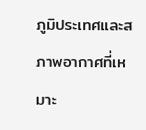ภูมิประเทศและสภาพอากาศที่เหมาะ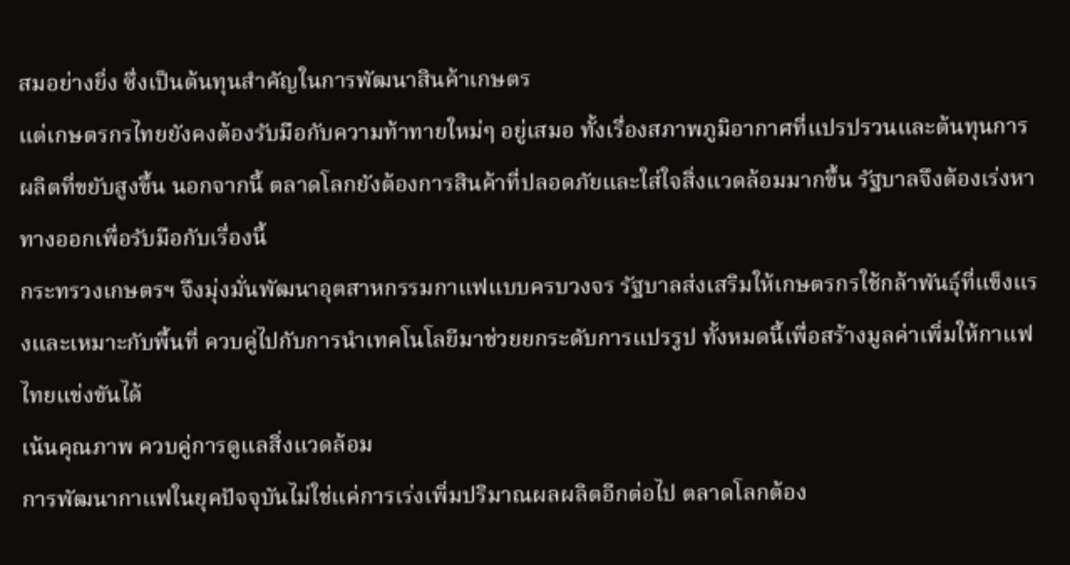สมอย่างยิ่ง ซึ่งเป็นต้นทุนสำคัญในการพัฒนาสินค้าเกษตร
แต่เกษตรกรไทยยังคงต้องรับมือกับความท้าทายใหม่ๆ อยู่เสมอ ทั้งเรื่องสภาพภูมิอากาศที่แปรปรวนและต้นทุนการผลิตที่ขยับสูงขึ้น นอกจากนี้ ตลาดโลกยังต้องการสินค้าที่ปลอดภัยและใส่ใจสิ่งแวดล้อมมากขึ้น รัฐบาลจึงต้องเร่งหาทางออกเพื่อรับมือกับเรื่องนี้
กระทรวงเกษตรฯ จึงมุ่งมั่นพัฒนาอุตสาหกรรมกาแฟแบบครบวงจร รัฐบาลส่งเสริมให้เกษตรกรใช้กล้าพันธุ์ที่แข็งแรงและเหมาะกับพื้นที่ ควบคู่ไปกับการนำเทคโนโลยีมาช่วยยกระดับการแปรรูป ทั้งหมดนี้เพื่อสร้างมูลค่าเพิ่มให้กาแฟไทยแข่งขันได้
เน้นคุณภาพ ควบคู่การดูแลสิ่งแวดล้อม
การพัฒนากาแฟในยุคปัจจุบันไม่ใช่แค่การเร่งเพิ่มปริมาณผลผลิตอีกต่อไป ตลาดโลกต้อง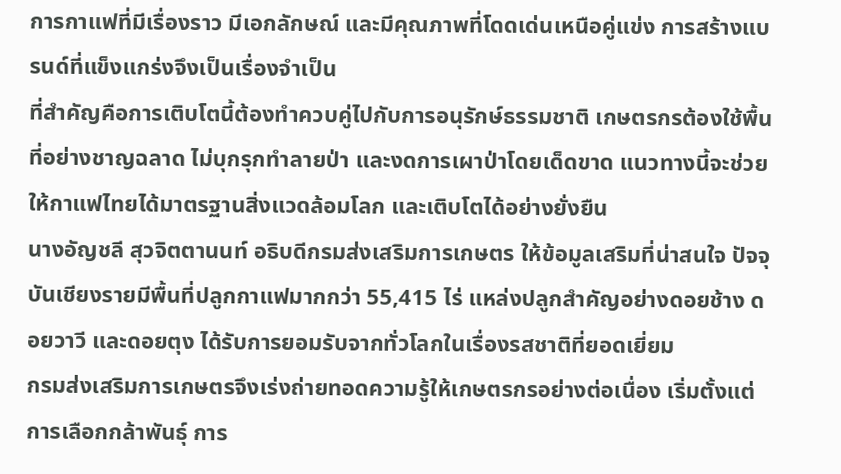การกาแฟที่มีเรื่องราว มีเอกลักษณ์ และมีคุณภาพที่โดดเด่นเหนือคู่แข่ง การสร้างแบรนด์ที่แข็งแกร่งจึงเป็นเรื่องจำเป็น
ที่สำคัญคือการเติบโตนี้ต้องทำควบคู่ไปกับการอนุรักษ์ธรรมชาติ เกษตรกรต้องใช้พื้นที่อย่างชาญฉลาด ไม่บุกรุกทำลายป่า และงดการเผาป่าโดยเด็ดขาด แนวทางนี้จะช่วยให้กาแฟไทยได้มาตรฐานสิ่งแวดล้อมโลก และเติบโตได้อย่างยั่งยืน
นางอัญชลี สุวจิตตานนท์ อธิบดีกรมส่งเสริมการเกษตร ให้ข้อมูลเสริมที่น่าสนใจ ปัจจุบันเชียงรายมีพื้นที่ปลูกกาแฟมากกว่า 55,415 ไร่ แหล่งปลูกสำคัญอย่างดอยช้าง ดอยวาวี และดอยตุง ได้รับการยอมรับจากทั่วโลกในเรื่องรสชาติที่ยอดเยี่ยม
กรมส่งเสริมการเกษตรจึงเร่งถ่ายทอดความรู้ให้เกษตรกรอย่างต่อเนื่อง เริ่มตั้งแต่การเลือกกล้าพันธุ์ การ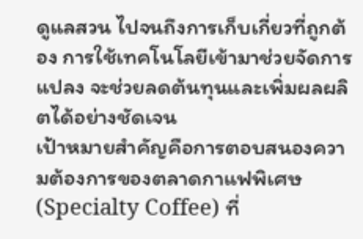ดูแลสวน ไปจนถึงการเก็บเกี่ยวที่ถูกต้อง การใช้เทคโนโลยีเข้ามาช่วยจัดการแปลง จะช่วยลดต้นทุนและเพิ่มผลผลิตได้อย่างชัดเจน
เป้าหมายสำคัญคือการตอบสนองความต้องการของตลาดกาแฟพิเศษ (Specialty Coffee) ที่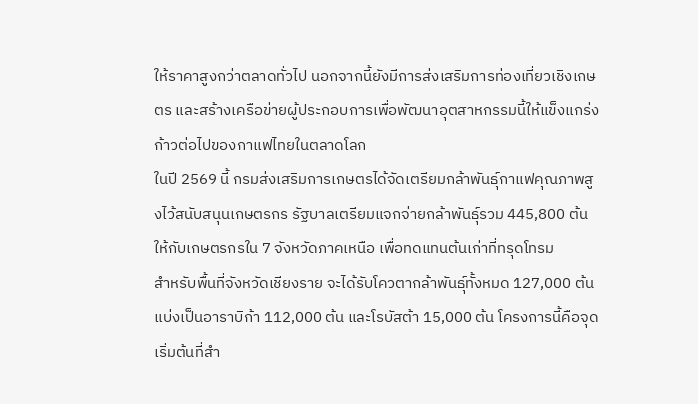ให้ราคาสูงกว่าตลาดทั่วไป นอกจากนี้ยังมีการส่งเสริมการท่องเที่ยวเชิงเกษตร และสร้างเครือข่ายผู้ประกอบการเพื่อพัฒนาอุตสาหกรรมนี้ให้แข็งแกร่ง
ก้าวต่อไปของกาแฟไทยในตลาดโลก
ในปี 2569 นี้ กรมส่งเสริมการเกษตรได้จัดเตรียมกล้าพันธุ์กาแฟคุณภาพสูงไว้สนับสนุนเกษตรกร รัฐบาลเตรียมแจกจ่ายกล้าพันธุ์รวม 445,800 ต้น ให้กับเกษตรกรใน 7 จังหวัดภาคเหนือ เพื่อทดแทนต้นเก่าที่ทรุดโทรม
สำหรับพื้นที่จังหวัดเชียงราย จะได้รับโควตากล้าพันธุ์ทั้งหมด 127,000 ต้น แบ่งเป็นอาราบิก้า 112,000 ต้น และโรบัสต้า 15,000 ต้น โครงการนี้คือจุดเริ่มต้นที่สำ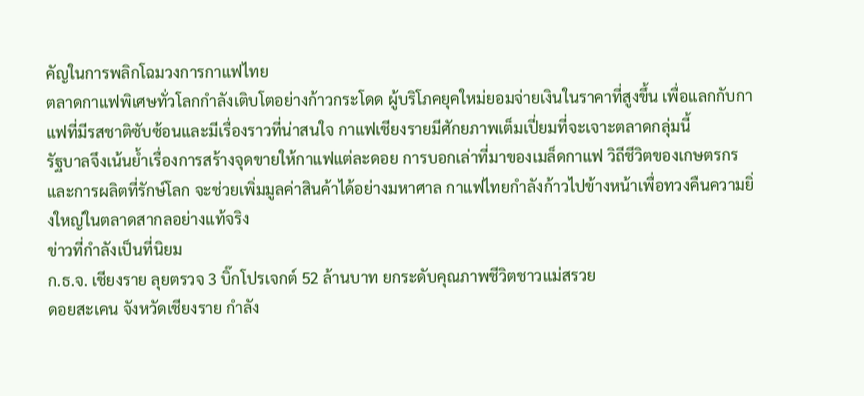คัญในการพลิกโฉมวงการกาแฟไทย
ตลาดกาแฟพิเศษทั่วโลกกำลังเติบโตอย่างก้าวกระโดด ผู้บริโภคยุคใหม่ยอมจ่ายเงินในราคาที่สูงขึ้น เพื่อแลกกับกาแฟที่มีรสชาติซับซ้อนและมีเรื่องราวที่น่าสนใจ กาแฟเชียงรายมีศักยภาพเต็มเปี่ยมที่จะเจาะตลาดกลุ่มนี้
รัฐบาลจึงเน้นย้ำเรื่องการสร้างจุดขายให้กาแฟแต่ละดอย การบอกเล่าที่มาของเมล็ดกาแฟ วิถีชีวิตของเกษตรกร และการผลิตที่รักษ์โลก จะช่วยเพิ่มมูลค่าสินค้าได้อย่างมหาศาล กาแฟไทยกำลังก้าวไปข้างหน้าเพื่อทวงคืนความยิ่งใหญ่ในตลาดสากลอย่างแท้จริง
ข่าวที่กำลังเป็นที่นิยม
ก.ธ.จ. เชียงราย ลุยตรวจ 3 บิ๊กโปรเจกต์ 52 ล้านบาท ยกระดับคุณภาพชีวิตชาวแม่สรวย
ดอยสะเคน จังหวัดเชียงราย กำลัง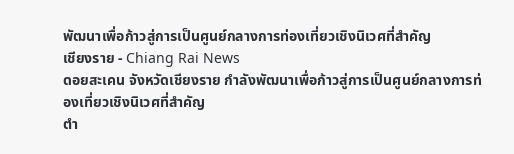พัฒนาเพื่อก้าวสู่การเป็นศูนย์กลางการท่องเที่ยวเชิงนิเวศที่สำคัญ
เชียงราย - Chiang Rai News
ดอยสะเคน จังหวัดเชียงราย กำลังพัฒนาเพื่อก้าวสู่การเป็นศูนย์กลางการท่องเที่ยวเชิงนิเวศที่สำคัญ
ตำ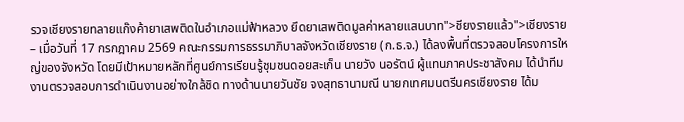รวจเชียงรายทลายแก๊งค้ายาเสพติดในอำเภอแม่ฟ้าหลวง ยึดยาเสพติดมูลค่าหลายแสนบาท">ชียงรายแล้ว">เชียงราย – เมื่อวันที่ 17 กรกฎาคม 2569 คณะกรรมการธรรมาภิบาลจังหวัดเชียงราย (ก.ธ.จ.) ได้ลงพื้นที่ตรวจสอบโครงการใหญ่ของจังหวัด โดยมีเป้าหมายหลักที่ศูนย์การเรียนรู้ชุมชนดอยสะเก็น นายวัง นอรัตน์ ผู้แทนภาคประชาสังคม ได้นำทีมงานตรวจสอบการดำเนินงานอย่างใกล้ชิด ทางด้านนายวันชัย จงสุทธานามณี นายกเทศมนตรีนครเชียงราย ได้ม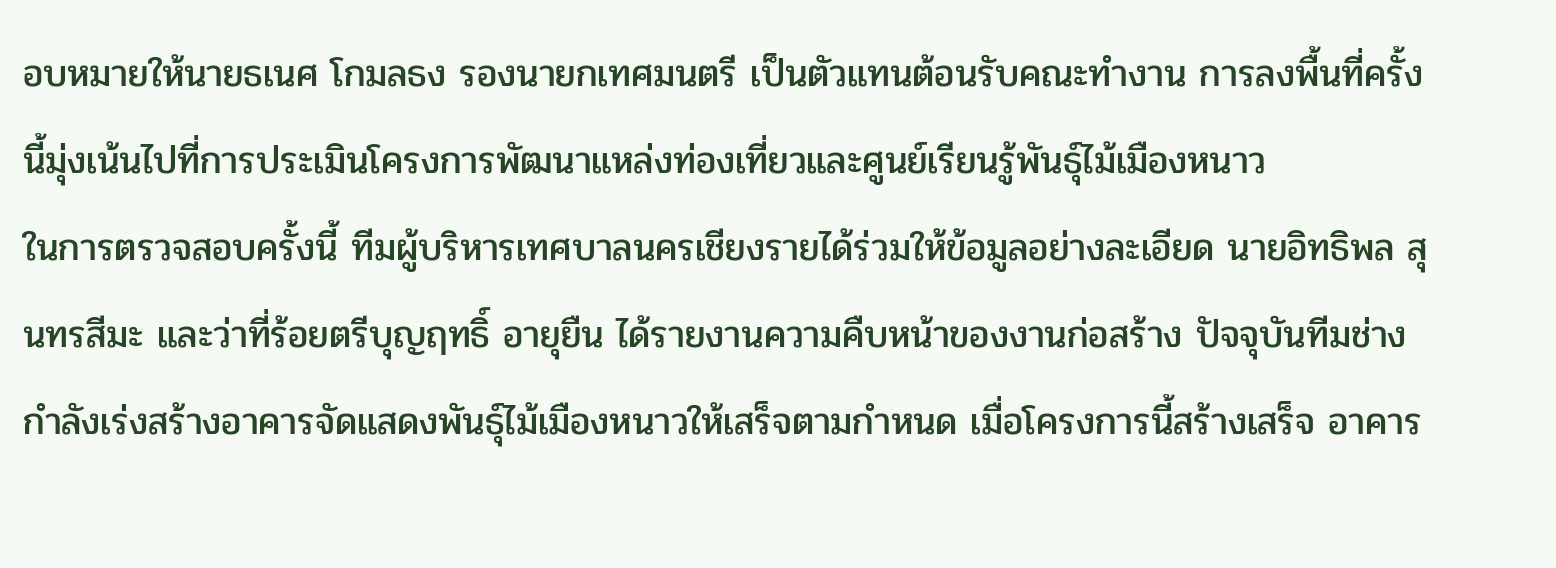อบหมายให้นายธเนศ โกมลธง รองนายกเทศมนตรี เป็นตัวแทนต้อนรับคณะทำงาน การลงพื้นที่ครั้งนี้มุ่งเน้นไปที่การประเมินโครงการพัฒนาแหล่งท่องเที่ยวและศูนย์เรียนรู้พันธุ์ไม้เมืองหนาว
ในการตรวจสอบครั้งนี้ ทีมผู้บริหารเทศบาลนครเชียงรายได้ร่วมให้ข้อมูลอย่างละเอียด นายอิทธิพล สุนทรสีมะ และว่าที่ร้อยตรีบุญฤทธิ์ อายุยืน ได้รายงานความคืบหน้าของงานก่อสร้าง ปัจจุบันทีมช่างกำลังเร่งสร้างอาคารจัดแสดงพันธุ์ไม้เมืองหนาวให้เสร็จตามกำหนด เมื่อโครงการนี้สร้างเสร็จ อาคาร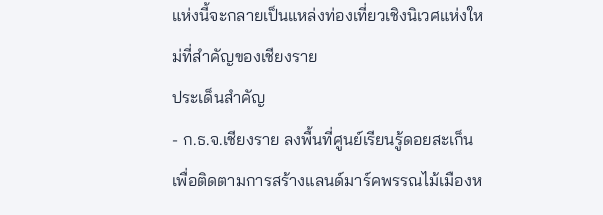แห่งนี้จะกลายเป็นแหล่งท่องเที่ยวเชิงนิเวศแห่งใหม่ที่สำคัญของเชียงราย
ประเด็นสำคัญ
- ก.ธ.จ.เชียงราย ลงพื้นที่ศูนย์เรียนรู้ดอยสะเก็นเพื่อติดตามการสร้างแลนด์มาร์คพรรณไม้เมืองห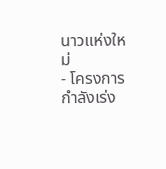นาวแห่งใหม่
- โครงการกำลังเร่ง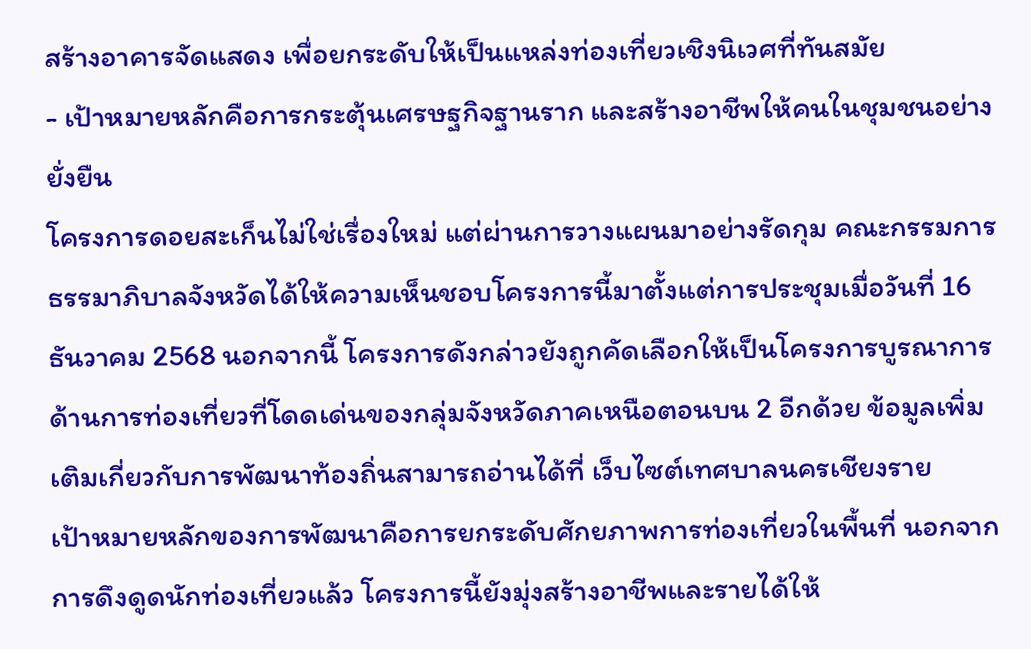สร้างอาคารจัดแสดง เพื่อยกระดับให้เป็นแหล่งท่องเที่ยวเชิงนิเวศที่ทันสมัย
- เป้าหมายหลักคือการกระตุ้นเศรษฐกิจฐานราก และสร้างอาชีพให้คนในชุมชนอย่างยั่งยืน
โครงการดอยสะเก็นไม่ใช่เรื่องใหม่ แต่ผ่านการวางแผนมาอย่างรัดกุม คณะกรรมการธรรมาภิบาลจังหวัดได้ให้ความเห็นชอบโครงการนี้มาตั้งแต่การประชุมเมื่อวันที่ 16 ธันวาคม 2568 นอกจากนี้ โครงการดังกล่าวยังถูกคัดเลือกให้เป็นโครงการบูรณาการด้านการท่องเที่ยวที่โดดเด่นของกลุ่มจังหวัดภาคเหนือตอนบน 2 อีกด้วย ข้อมูลเพิ่มเติมเกี่ยวกับการพัฒนาท้องถิ่นสามารถอ่านได้ที่ เว็บไซต์เทศบาลนครเชียงราย
เป้าหมายหลักของการพัฒนาคือการยกระดับศักยภาพการท่องเที่ยวในพื้นที่ นอกจากการดึงดูดนักท่องเที่ยวแล้ว โครงการนี้ยังมุ่งสร้างอาชีพและรายได้ให้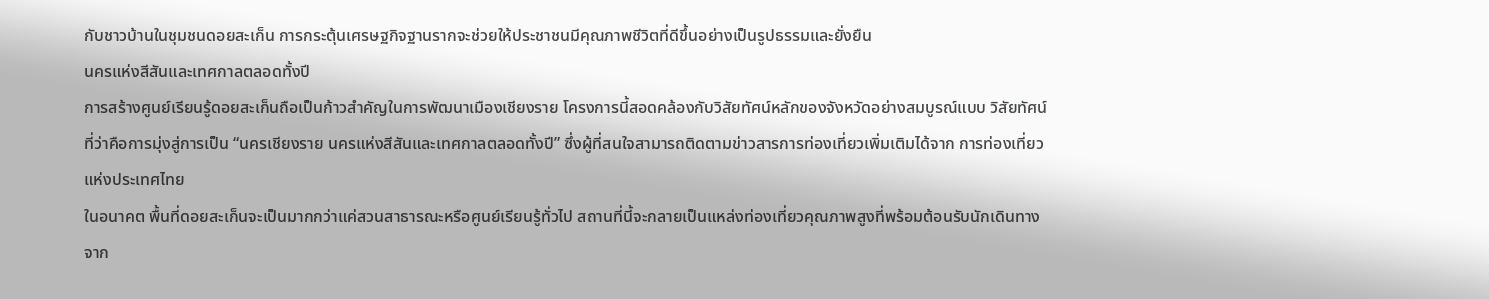กับชาวบ้านในชุมชนดอยสะเก็น การกระตุ้นเศรษฐกิจฐานรากจะช่วยให้ประชาชนมีคุณภาพชีวิตที่ดีขึ้นอย่างเป็นรูปธรรมและยั่งยืน
นครแห่งสีสันและเทศกาลตลอดทั้งปี
การสร้างศูนย์เรียนรู้ดอยสะเก็นถือเป็นก้าวสำคัญในการพัฒนาเมืองเชียงราย โครงการนี้สอดคล้องกับวิสัยทัศน์หลักของจังหวัดอย่างสมบูรณ์แบบ วิสัยทัศน์ที่ว่าคือการมุ่งสู่การเป็น “นครเชียงราย นครแห่งสีสันและเทศกาลตลอดทั้งปี” ซึ่งผู้ที่สนใจสามารถติดตามข่าวสารการท่องเที่ยวเพิ่มเติมได้จาก การท่องเที่ยวแห่งประเทศไทย
ในอนาคต พื้นที่ดอยสะเก็นจะเป็นมากกว่าแค่สวนสาธารณะหรือศูนย์เรียนรู้ทั่วไป สถานที่นี้จะกลายเป็นแหล่งท่องเที่ยวคุณภาพสูงที่พร้อมต้อนรับนักเดินทางจาก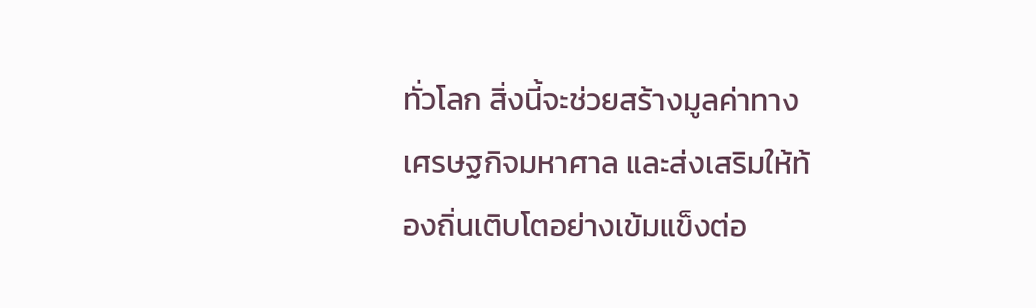ทั่วโลก สิ่งนี้จะช่วยสร้างมูลค่าทางเศรษฐกิจมหาศาล และส่งเสริมให้ท้องถิ่นเติบโตอย่างเข้มแข็งต่อ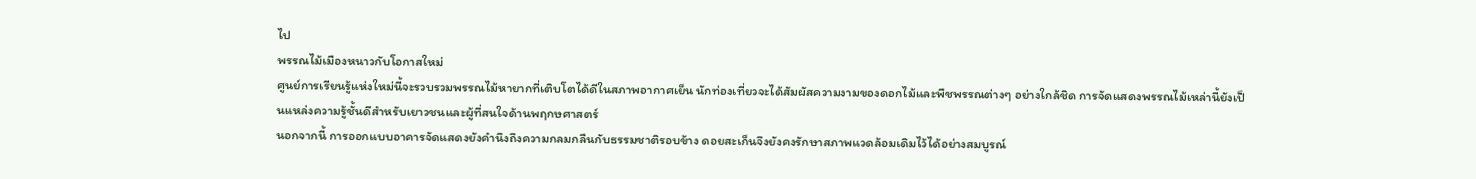ไป
พรรณไม้เมืองหนาวกับโอกาสใหม่
ศูนย์การเรียนรู้แห่งใหม่นี้จะรวบรวมพรรณไม้หายากที่เติบโตได้ดีในสภาพอากาศเย็น นักท่องเที่ยวจะได้สัมผัสความงามของดอกไม้และพืชพรรณต่างๆ อย่างใกล้ชิด การจัดแสดงพรรณไม้เหล่านี้ยังเป็นแหล่งความรู้ชั้นดีสำหรับเยาวชนและผู้ที่สนใจด้านพฤกษศาสตร์
นอกจากนี้ การออกแบบอาคารจัดแสดงยังคำนึงถึงความกลมกลืนกับธรรมชาติรอบข้าง ดอยสะเก็นจึงยังคงรักษาสภาพแวดล้อมเดิมไว้ได้อย่างสมบูรณ์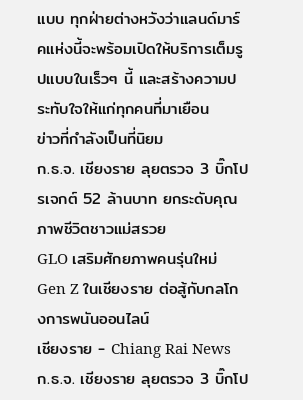แบบ ทุกฝ่ายต่างหวังว่าแลนด์มาร์คแห่งนี้จะพร้อมเปิดให้บริการเต็มรูปแบบในเร็วๆ นี้ และสร้างความประทับใจให้แก่ทุกคนที่มาเยือน
ข่าวที่กำลังเป็นที่นิยม
ก.ธ.จ. เชียงราย ลุยตรวจ 3 บิ๊กโปรเจกต์ 52 ล้านบาท ยกระดับคุณภาพชีวิตชาวแม่สรวย
GLO เสริมศักยภาพคนรุ่นใหม่ Gen Z ในเชียงราย ต่อสู้กับกลโกงการพนันออนไลน์
เชียงราย - Chiang Rai News
ก.ธ.จ. เชียงราย ลุยตรวจ 3 บิ๊กโป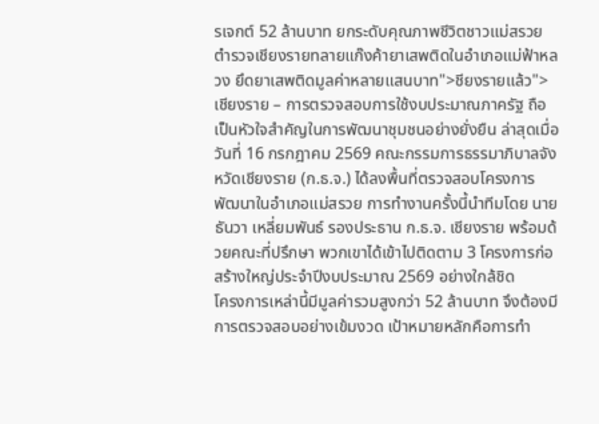รเจกต์ 52 ล้านบาท ยกระดับคุณภาพชีวิตชาวแม่สรวย
ตำรวจเชียงรายทลายแก๊งค้ายาเสพติดในอำเภอแม่ฟ้าหลวง ยึดยาเสพติดมูลค่าหลายแสนบาท">ชียงรายแล้ว">เชียงราย – การตรวจสอบการใช้งบประมาณภาครัฐ ถือเป็นหัวใจสำคัญในการพัฒนาชุมชนอย่างยั่งยืน ล่าสุดเมื่อวันที่ 16 กรกฎาคม 2569 คณะกรรมการธรรมาภิบาลจังหวัดเชียงราย (ก.ธ.จ.) ได้ลงพื้นที่ตรวจสอบโครงการพัฒนาในอำเภอแม่สรวย การทำงานครั้งนี้นำทีมโดย นายธันวา เหลี่ยมพันธ์ รองประธาน ก.ธ.จ. เชียงราย พร้อมด้วยคณะที่ปรึกษา พวกเขาได้เข้าไปติดตาม 3 โครงการก่อสร้างใหญ่ประจำปีงบประมาณ 2569 อย่างใกล้ชิด
โครงการเหล่านี้มีมูลค่ารวมสูงกว่า 52 ล้านบาท จึงต้องมีการตรวจสอบอย่างเข้มงวด เป้าหมายหลักคือการทำ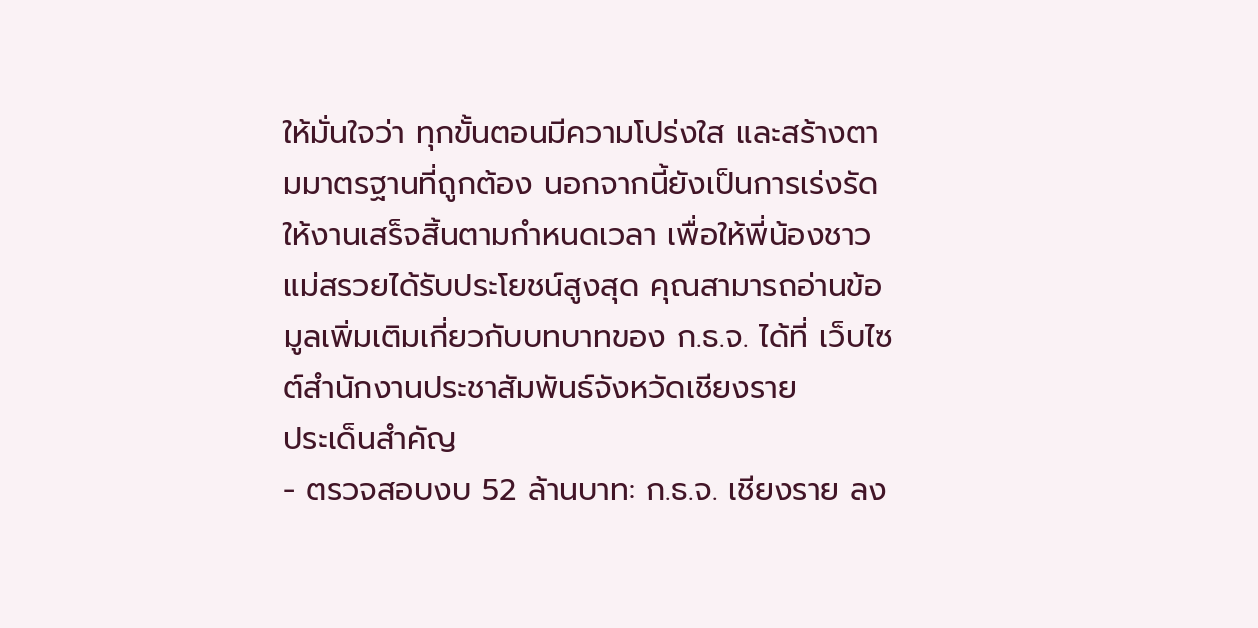ให้มั่นใจว่า ทุกขั้นตอนมีความโปร่งใส และสร้างตามมาตรฐานที่ถูกต้อง นอกจากนี้ยังเป็นการเร่งรัดให้งานเสร็จสิ้นตามกำหนดเวลา เพื่อให้พี่น้องชาวแม่สรวยได้รับประโยชน์สูงสุด คุณสามารถอ่านข้อมูลเพิ่มเติมเกี่ยวกับบทบาทของ ก.ธ.จ. ได้ที่ เว็บไซต์สำนักงานประชาสัมพันธ์จังหวัดเชียงราย
ประเด็นสำคัญ
- ตรวจสอบงบ 52 ล้านบาท: ก.ธ.จ. เชียงราย ลง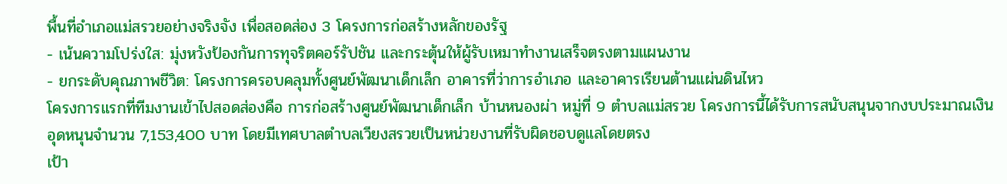พื้นที่อำเภอแม่สรวยอย่างจริงจัง เพื่อสอดส่อง 3 โครงการก่อสร้างหลักของรัฐ
- เน้นความโปร่งใส: มุ่งหวังป้องกันการทุจริตคอร์รัปชัน และกระตุ้นให้ผู้รับเหมาทำงานเสร็จตรงตามแผนงาน
- ยกระดับคุณภาพชีวิต: โครงการครอบคลุมทั้งศูนย์พัฒนาเด็กเล็ก อาคารที่ว่าการอำเภอ และอาคารเรียนต้านแผ่นดินไหว
โครงการแรกที่ทีมงานเข้าไปสอดส่องคือ การก่อสร้างศูนย์พัฒนาเด็กเล็ก บ้านหนองผ่า หมู่ที่ 9 ตำบลแม่สรวย โครงการนี้ได้รับการสนับสนุนจากงบประมาณเงินอุดหนุนจำนวน 7,153,400 บาท โดยมีเทศบาลตำบลเวียงสรวยเป็นหน่วยงานที่รับผิดชอบดูแลโดยตรง
เป้า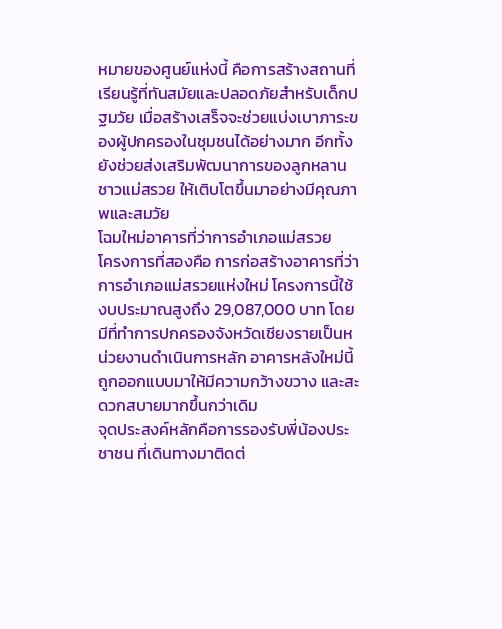หมายของศูนย์แห่งนี้ คือการสร้างสถานที่เรียนรู้ที่ทันสมัยและปลอดภัยสำหรับเด็กปฐมวัย เมื่อสร้างเสร็จจะช่วยแบ่งเบาภาระของผู้ปกครองในชุมชนได้อย่างมาก อีกทั้งยังช่วยส่งเสริมพัฒนาการของลูกหลานชาวแม่สรวย ให้เติบโตขึ้นมาอย่างมีคุณภาพและสมวัย
โฉมใหม่อาคารที่ว่าการอำเภอแม่สรวย
โครงการที่สองคือ การก่อสร้างอาคารที่ว่าการอำเภอแม่สรวยแห่งใหม่ โครงการนี้ใช้งบประมาณสูงถึง 29,087,000 บาท โดยมีที่ทำการปกครองจังหวัดเชียงรายเป็นหน่วยงานดำเนินการหลัก อาคารหลังใหม่นี้ถูกออกแบบมาให้มีความกว้างขวาง และสะดวกสบายมากขึ้นกว่าเดิม
จุดประสงค์หลักคือการรองรับพี่น้องประชาชน ที่เดินทางมาติดต่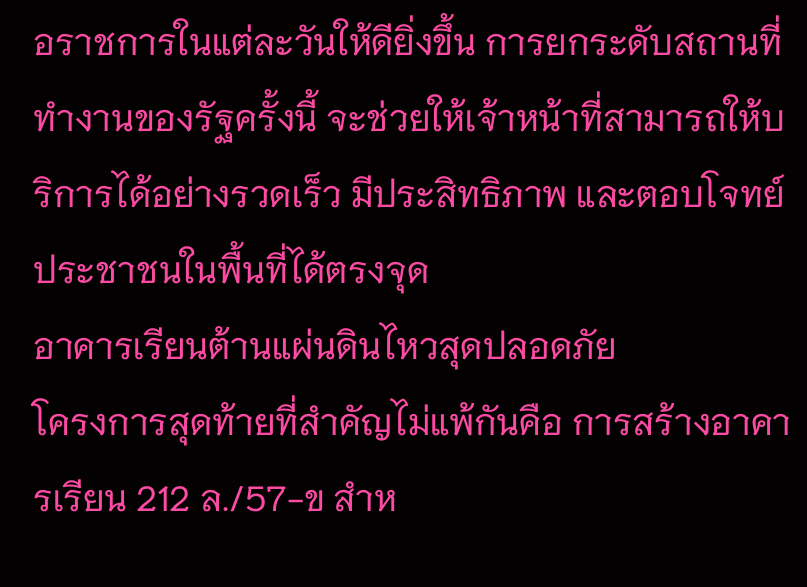อราชการในแต่ละวันให้ดียิ่งขึ้น การยกระดับสถานที่ทำงานของรัฐครั้งนี้ จะช่วยให้เจ้าหน้าที่สามารถให้บริการได้อย่างรวดเร็ว มีประสิทธิภาพ และตอบโจทย์ประชาชนในพื้นที่ได้ตรงจุด
อาคารเรียนต้านแผ่นดินไหวสุดปลอดภัย
โครงการสุดท้ายที่สำคัญไม่แพ้กันคือ การสร้างอาคารเรียน 212 ล./57-ข สำห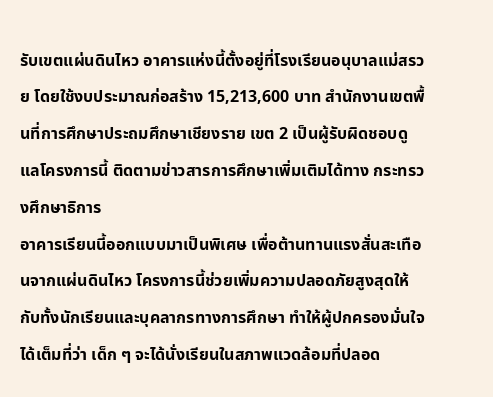รับเขตแผ่นดินไหว อาคารแห่งนี้ตั้งอยู่ที่โรงเรียนอนุบาลแม่สรวย โดยใช้งบประมาณก่อสร้าง 15,213,600 บาท สำนักงานเขตพื้นที่การศึกษาประถมศึกษาเชียงราย เขต 2 เป็นผู้รับผิดชอบดูแลโครงการนี้ ติดตามข่าวสารการศึกษาเพิ่มเติมได้ทาง กระทรวงศึกษาธิการ
อาคารเรียนนี้ออกแบบมาเป็นพิเศษ เพื่อต้านทานแรงสั่นสะเทือนจากแผ่นดินไหว โครงการนี้ช่วยเพิ่มความปลอดภัยสูงสุดให้กับทั้งนักเรียนและบุคลากรทางการศึกษา ทำให้ผู้ปกครองมั่นใจได้เต็มที่ว่า เด็ก ๆ จะได้นั่งเรียนในสภาพแวดล้อมที่ปลอด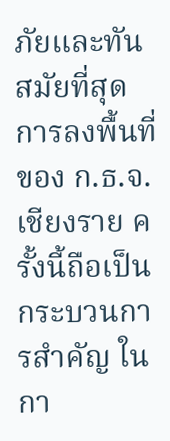ภัยและทันสมัยที่สุด
การลงพื้นที่ของ ก.ธ.จ. เชียงราย ครั้งนี้ถือเป็นกระบวนการสำคัญ ในกา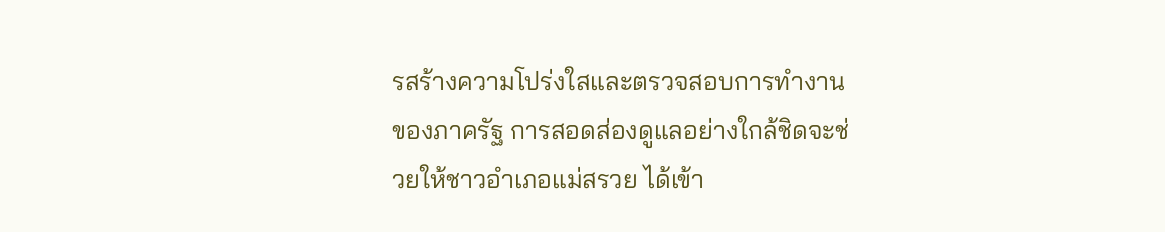รสร้างความโปร่งใสและตรวจสอบการทำงานของภาครัฐ การสอดส่องดูแลอย่างใกล้ชิดจะช่วยให้ชาวอำเภอแม่สรวย ได้เข้า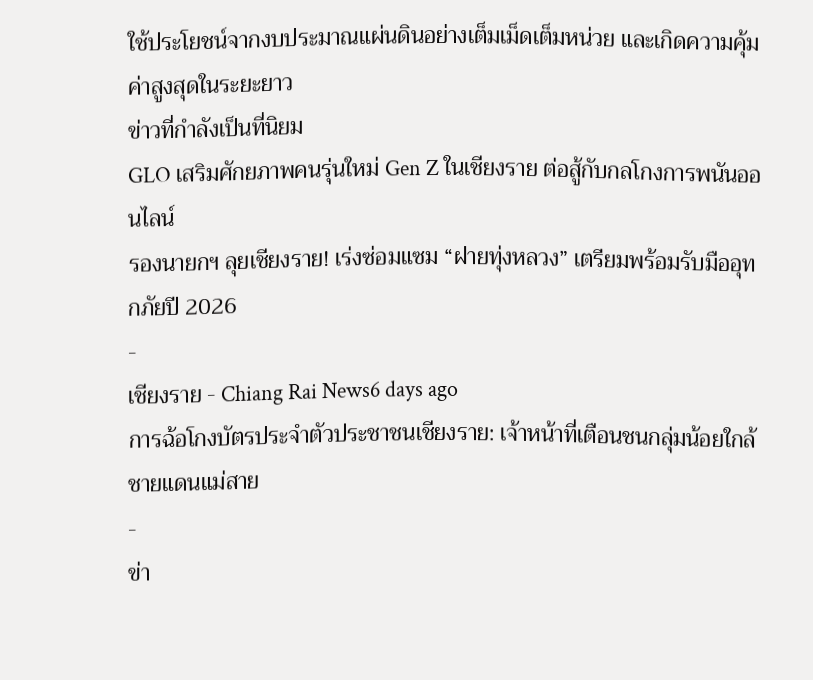ใช้ประโยชน์จากงบประมาณแผ่นดินอย่างเต็มเม็ดเต็มหน่วย และเกิดความคุ้มค่าสูงสุดในระยะยาว
ข่าวที่กำลังเป็นที่นิยม
GLO เสริมศักยภาพคนรุ่นใหม่ Gen Z ในเชียงราย ต่อสู้กับกลโกงการพนันออนไลน์
รองนายกฯ ลุยเชียงราย! เร่งซ่อมแซม “ฝายทุ่งหลวง” เตรียมพร้อมรับมืออุทกภัยปี 2026
-
เชียงราย - Chiang Rai News6 days ago
การฉ้อโกงบัตรประจำตัวประชาชนเชียงราย: เจ้าหน้าที่เตือนชนกลุ่มน้อยใกล้ชายแดนแม่สาย
-
ข่า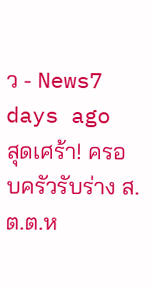ว - News7 days ago
สุดเศร้า! ครอบครัวรับร่าง ส.ต.ต.ห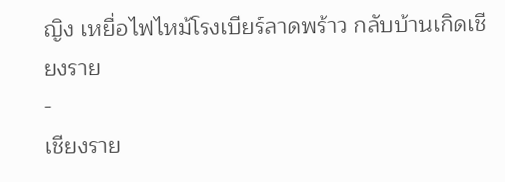ญิง เหยื่อไฟไหม้โรงเบียร์ลาดพร้าว กลับบ้านเกิดเชียงราย
-
เชียงราย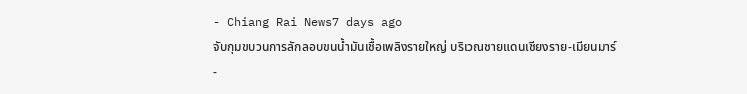- Chiang Rai News7 days ago
จับกุมขบวนการลักลอบขนน้ำมันเชื้อเพลิงรายใหญ่ บริเวณชายแดนเชียงราย-เมียนมาร์
-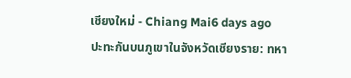เชียงใหม่ - Chiang Mai6 days ago
ปะทะกันบนภูเขาในจังหวัดเชียงราย: ทหา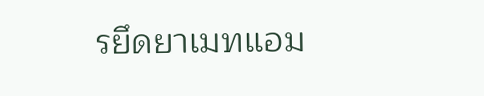รยึดยาเมทแอม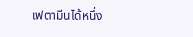เฟตามีนได้หนึ่ง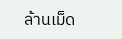ล้านเม็ด